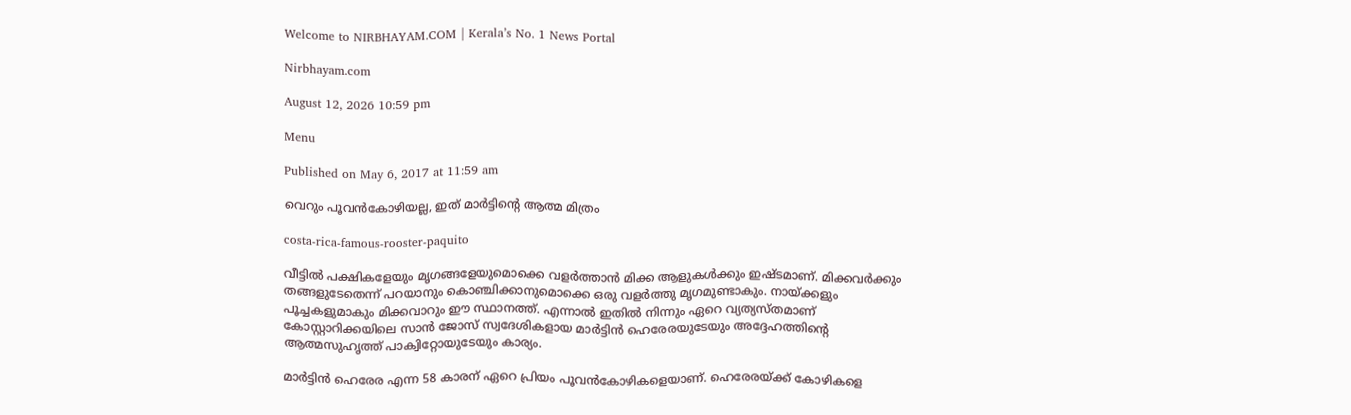Welcome to NIRBHAYAM.COM | Kerala’s No. 1 News Portal

Nirbhayam.com

August 12, 2026 10:59 pm

Menu

Published on May 6, 2017 at 11:59 am

വെറും പൂവന്‍കോഴിയല്ല, ഇത് മാര്‍ട്ടിന്റെ ആത്മ മിത്രം

costa-rica-famous-rooster-paquito

വീട്ടില്‍ പക്ഷികളേയും മൃഗങ്ങളേയുമൊക്കെ വളര്‍ത്താന്‍ മിക്ക ആളുകള്‍ക്കും ഇഷ്ടമാണ്. മിക്കവര്‍ക്കും തങ്ങളുടേതെന്ന് പറയാനും കൊഞ്ചിക്കാനുമൊക്കെ ഒരു വളര്‍ത്തു മൃഗമുണ്ടാകും. നായ്ക്കളും പൂച്ചകളുമാകും മിക്കവാറും ഈ സ്ഥാനത്ത്. എന്നാല്‍ ഇതില്‍ നിന്നും ഏറെ വ്യത്യസ്തമാണ് കോസ്റ്റാറിക്കയിലെ സാന്‍ ജോസ് സ്വദേശികളായ മാര്‍ട്ടിന്‍ ഹെരേരയുടേയും അദ്ദേഹത്തിന്റെ ആത്മസുഹൃത്ത് പാക്വിറ്റോയുടേയും കാര്യം.

മാര്‍ട്ടിന്‍ ഹെരേര എന്ന 58 കാരന് ഏറെ പ്രിയം പൂവന്‍കോഴികളെയാണ്. ഹെരേരയ്ക്ക് കോഴികളെ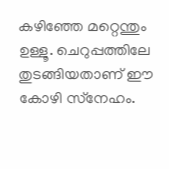കഴിഞ്ഞേ മറ്റെന്തും ഉള്ളൂ. ചെറുപ്പത്തിലേ തുടങ്ങിയതാണ് ഈ കോഴി സ്‌നേഹം.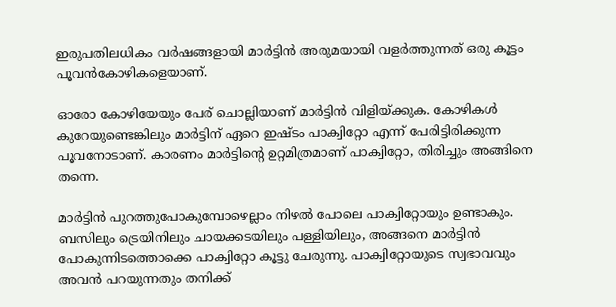ഇരുപതിലധികം വര്‍ഷങ്ങളായി മാര്‍ട്ടിന്‍ അരുമയായി വളര്‍ത്തുന്നത് ഒരു കൂട്ടം പൂവന്‍കോഴികളെയാണ്.

ഓരോ കോഴിയേയും പേര് ചൊല്ലിയാണ് മാര്‍ട്ടിന്‍ വിളിയ്ക്കുക. കോഴികള്‍ കുറേയുണ്ടെങ്കിലും മാര്‍ട്ടിന് ഏറെ ഇഷ്ടം പാക്വിറ്റോ എന്ന് പേരിട്ടിരിക്കുന്ന പൂവനോടാണ്. കാരണം മാര്‍ട്ടിന്റെ ഉറ്റമിത്രമാണ് പാക്വിറ്റോ, തിരിച്ചും അങ്ങിനെ തന്നെ.

മാര്‍ട്ടിന്‍ പുറത്തുപോകുമ്പോഴെല്ലാം നിഴല്‍ പോലെ പാക്വിറ്റോയും ഉണ്ടാകും. ബസിലും ട്രെയിനിലും ചായക്കടയിലും പള്ളിയിലും, അങ്ങനെ മാര്‍ട്ടിന്‍ പോകുന്നിടത്തൊക്കെ പാക്വിറ്റോ കൂട്ടു ചേരുന്നു. പാക്വിറ്റോയുടെ സ്വഭാവവും അവന്‍ പറയുന്നതും തനിക്ക്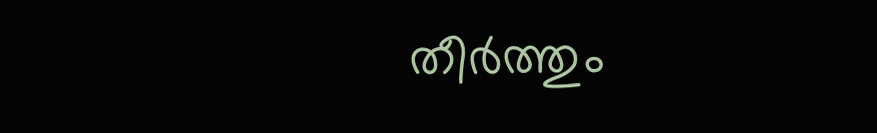തീര്‍ത്തും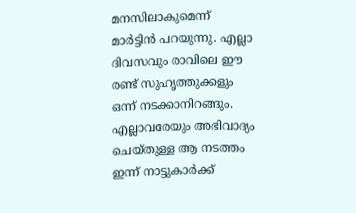മനസിലാകുമെന്ന് മാര്‍ട്ടിന്‍ പറയുന്നു. എല്ലാ ദിവസവും രാവിലെ ഈ രണ്ട് സുഹൃത്തുക്കളും ഒന്ന് നടക്കാനിറങ്ങും. എല്ലാവരേയും അഭിവാദ്യം ചെയ്തുള്ള ആ നടത്തം ഇന്ന് നാട്ടുകാര്‍ക്ക്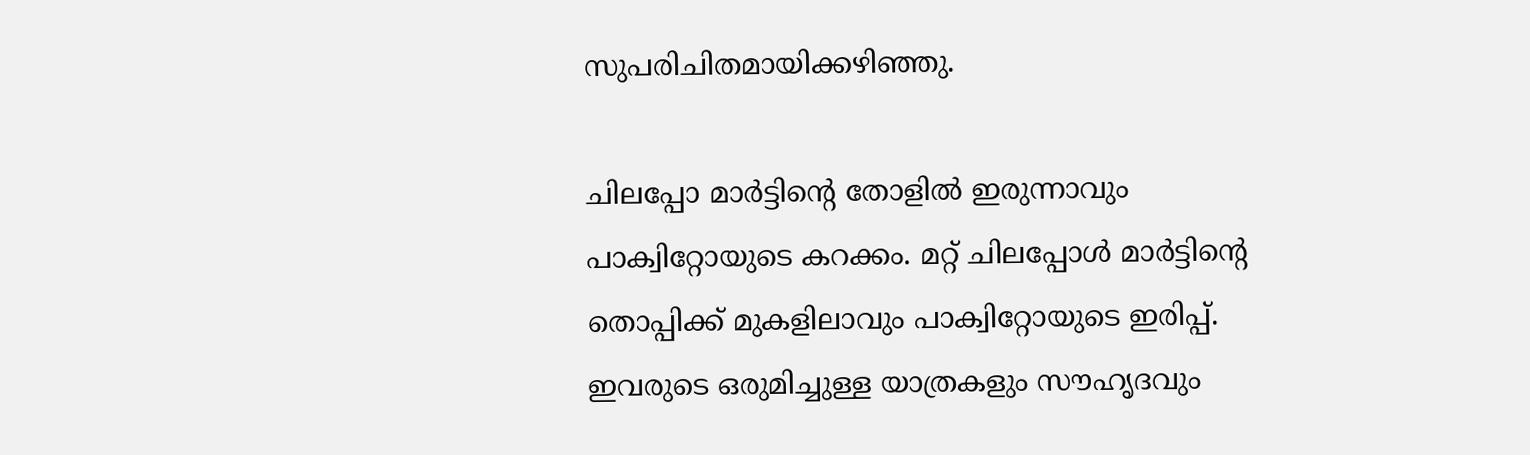സുപരിചിതമായിക്കഴിഞ്ഞു.

ചിലപ്പോ മാര്‍ട്ടിന്റെ തോളില്‍ ഇരുന്നാവും പാക്വിറ്റോയുടെ കറക്കം. മറ്റ് ചിലപ്പോള്‍ മാര്‍ട്ടിന്റെ തൊപ്പിക്ക് മുകളിലാവും പാക്വിറ്റോയുടെ ഇരിപ്പ്. ഇവരുടെ ഒരുമിച്ചുള്ള യാത്രകളും സൗഹൃദവും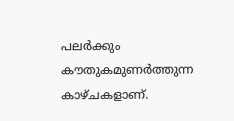പലര്‍ക്കും കൗതുകമുണര്‍ത്തുന്ന കാഴ്ചകളാണ്.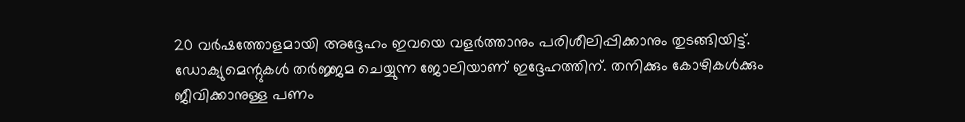20 വര്‍ഷത്തോളമായി അദ്ദേഹം ഇവയെ വളര്‍ത്താനും പരിശീലിപ്പിക്കാനും തുടങ്ങിയിട്ട്. ഡോക്യുമെന്റുകള്‍ തര്‍ജ്ജമ ചെയ്യുന്ന ജോലിയാണ് ഇദ്ദേഹത്തിന്. തനിക്കും കോഴികള്‍ക്കും ജീവിക്കാനുള്ള പണം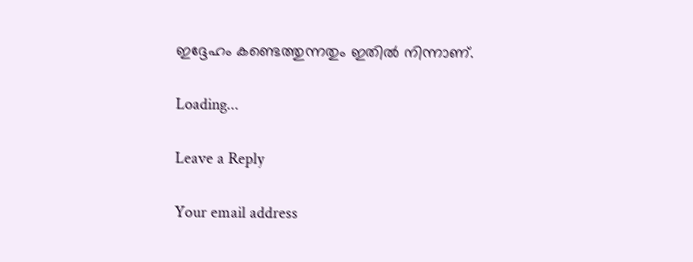ഇദ്ദേഹം കണ്ടെത്തുന്നതും ഇതില്‍ നിന്നാണ്.

Loading...

Leave a Reply

Your email address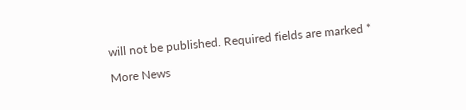will not be published. Required fields are marked *

More News